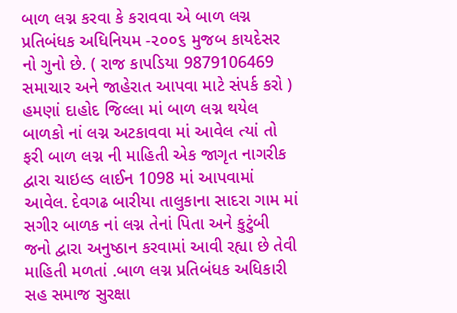બાળ લગ્ન કરવા કે કરાવવા એ બાળ લગ્ન પ્રતિબંધક અધિનિયમ -૨૦૦૬ મુજબ કાયદેસર નો ગુનો છે. ( રાજ કાપડિયા 9879106469 સમાચાર અને જાહેરાત આપવા માટે સંપર્ક કરો ) હમણાં દાહોદ જિલ્લા માં બાળ લગ્ન થયેલ બાળકો નાં લગ્ન અટકાવવા માં આવેલ ત્યાં તો ફરી બાળ લગ્ન ની માહિતી એક જાગૃત નાગરીક દ્વારા ચાઇલ્ડ લાઈન 1098 માં આપવામાં આવેલ. દેવગઢ બારીયા તાલુકાના સાદરા ગામ માં સગીર બાળક નાં લગ્ન તેનાં પિતા અને કુટુંબી જનો દ્વારા અનુષ્ઠાન કરવામાં આવી રહ્યા છે તેવી માહિતી મળતાં .બાળ લગ્ન પ્રતિબંધક અધિકારી સહ સમાજ સુરક્ષા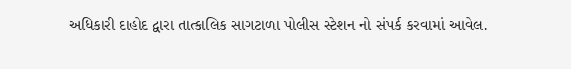અધિકારી દાહોદ દ્વારા તાત્કાલિક સાગટાળા પોલીસ સ્ટેશન નો સંપર્ક કરવામાં આવેલ.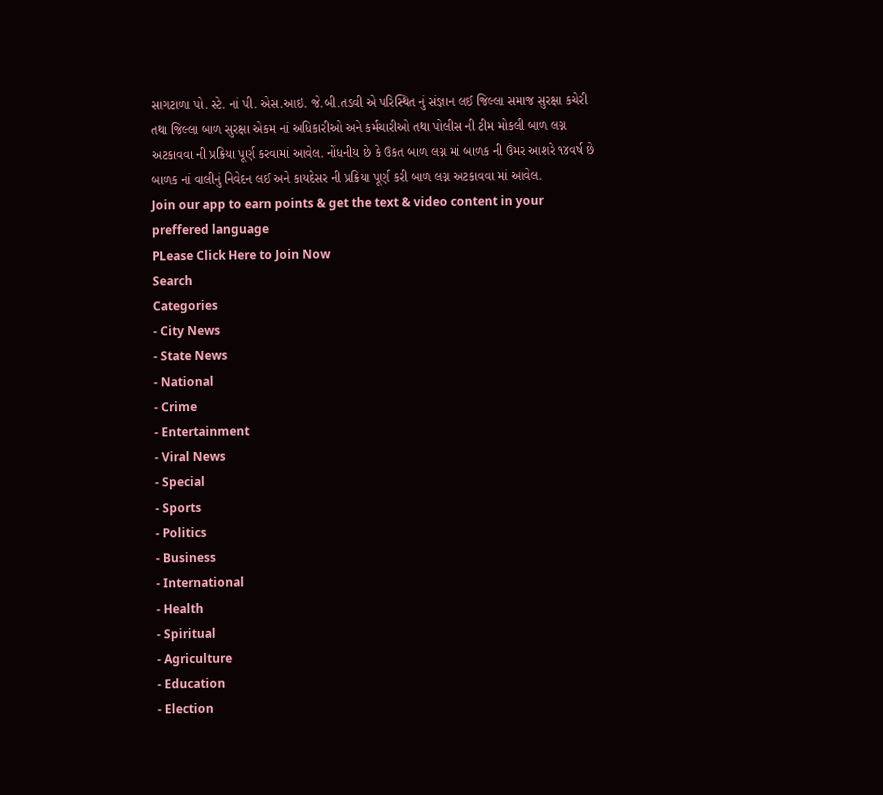સાગટાળા પો. સ્ટે. નાં પી. એસ.આઇ. જે.બી.તડવી એ પરિસ્થિત નું સંજ્ઞાન લઈ જિલ્લા સમાજ સુરક્ષા કચેરી તથા જિલ્લા બાળ સુરક્ષા એકમ નાં અધિકારીઓ અને કર્મચારીઓ તથા પોલીસ ની ટીમ મોકલી બાળ લગ્ન અટકાવવા ની પ્રક્રિયા પૂર્ણ કરવામાં આવેલ. નોંધનીય છે કે ઉકત બાળ લગ્ન માં બાળક ની ઉંમર આશરે ૧૪વર્ષ છે બાળક નાં વાલીનું નિવેદન લઈ અને કાયદેસર ની પ્રક્રિયા પૂર્ણ કરી બાળ લગ્ન અટકાવવા માં આવેલ.
Join our app to earn points & get the text & video content in your preffered language
PLease Click Here to Join Now
Search
Categories
- City News
- State News
- National
- Crime
- Entertainment
- Viral News
- Special
- Sports
- Politics
- Business
- International
- Health
- Spiritual
- Agriculture
- Education
- Election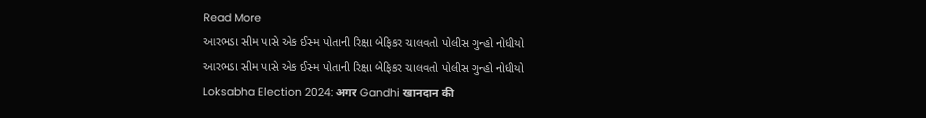Read More
આરભડા સીમ પાસે એક ઈસ્મ પોતાની રિક્ષા બેફિકર ચાલવતો પોલીસ ગુન્હો નોધીયો
આરભડા સીમ પાસે એક ઈસ્મ પોતાની રિક્ષા બેફિકર ચાલવતો પોલીસ ગુન્હો નોધીયો
Loksabha Election 2024: अगर Gandhi खानदान की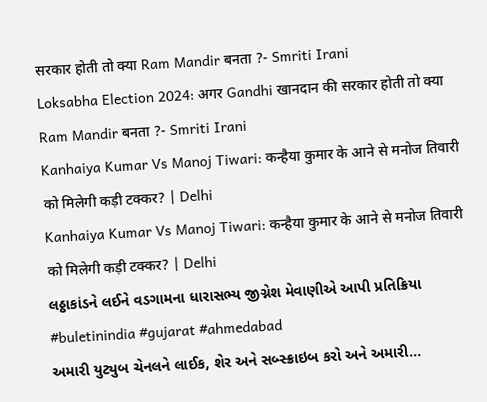सरकार होती तो क्या Ram Mandir बनता ?- Smriti Irani
Loksabha Election 2024: अगर Gandhi खानदान की सरकार होती तो क्या Ram Mandir बनता ?- Smriti Irani
Kanhaiya Kumar Vs Manoj Tiwari: कन्हैया कुमार के आने से मनोज तिवारी को मिलेगी कड़ी टक्कर? | Delhi
Kanhaiya Kumar Vs Manoj Tiwari: कन्हैया कुमार के आने से मनोज तिवारी को मिलेगी कड़ी टक्कर? | Delhi
લઠ્ઠાકાંડને લઈને વડગામના ધારાસભ્ય જીગ્નેશ મેવાણીએ આપી પ્રતિક્રિયા
#buletinindia #gujarat #ahmedabad
અમારી યુટ્યુબ ચેનલને લાઈક, શેર અને સબ્સ્ક્રાઇબ કરો અને અમારી...